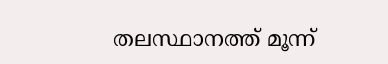തലസ്ഥാനത്ത് മൂന്ന്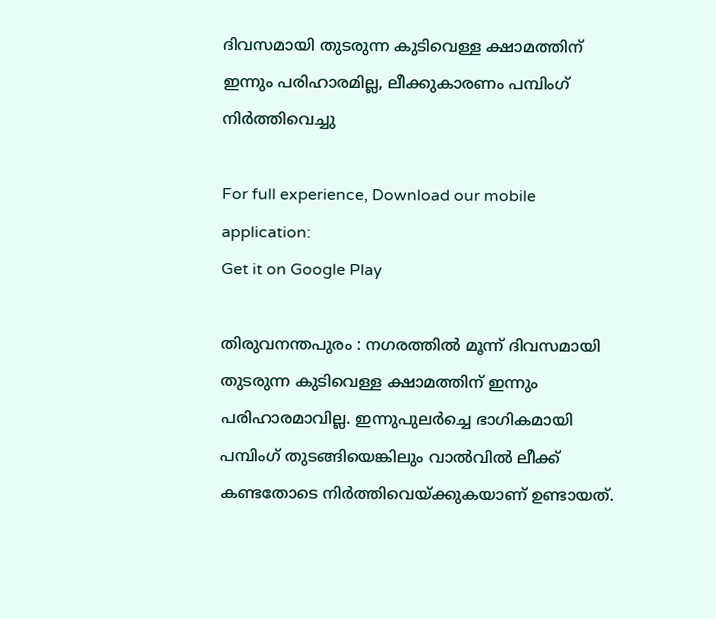ദിവസമായി തുടരുന്ന കുടിവെള്ള ക്ഷാമത്തിന് ഇന്നും പരിഹാരമില്ല, ലീക്കുകാരണം പമ്പിംഗ് നിര്‍ത്തിവെച്ചു

For full experience, Download our mobile application:
Get it on Google Play

തിരുവനന്തപുരം : നഗരത്തിൽ മൂന്ന് ദിവസമായി തുടരുന്ന കുടിവെള്ള ക്ഷാമത്തിന് ഇന്നും പരിഹാരമാവില്ല. ഇന്നുപുലർച്ചെ ഭാഗികമായി പമ്പിംഗ് തുടങ്ങിയെങ്കിലും വാൽവിൽ ലീക്ക് കണ്ടതോടെ നിർത്തിവെയ്ക്കുകയാണ് ഉണ്ടായത്.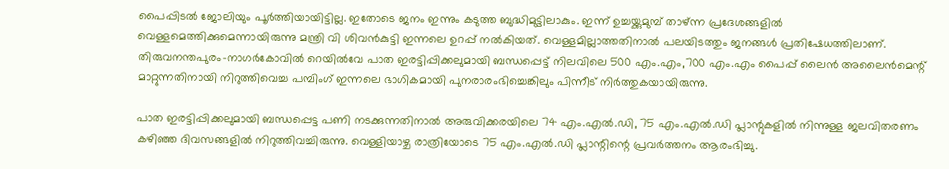പൈപ്പിടൽ ജോലിയും പൂർത്തിയായിട്ടില്ല. ഇതോടെ ജനം ഇന്നും കടുത്ത ബുദ്ധിമുട്ടിലാകും. ഇന്ന് ഉച്ചയ്ക്കുമുമ്പ് താഴ്ന്ന പ്രദേശങ്ങളിൽ വെള്ളമെത്തിക്കുമെന്നായിരുന്നു മന്ത്രി വി ശിവൻകുട്ടി ഇന്നലെ ഉറപ്പ് നൽകിയത്. വെള്ളമില്ലാത്തതിനാൽ പലയിടത്തും ജനങ്ങൾ പ്രതിഷേധത്തിലാണ്. തിരുവനന്തപുരം-നാഗർകോവിൽ റെയിൽവേ പാത ഇരട്ടിപ്പിക്കലുമായി ബന്ധപ്പെട്ട് നിലവിലെ 500 എം.എം,700 എം.എം പൈപ്പ് ലൈൻ അലൈൻമെന്റ് മാറ്റുന്നതിനായി നിറുത്തിവെച്ച പമ്പിംഗ് ഇന്നലെ ഭാഗികമായി പുനരാരംഭിച്ചെങ്കിലും പിന്നീട് നിർത്തുകയായിരുന്നു.

പാത ഇരട്ടിപ്പിക്കലുമായി ബന്ധപ്പെട്ട പണി നടക്കുന്നതിനാൽ അരുവിക്കരയിലെ 74 എം.എൽ.ഡി, 75 എം.എൽ.ഡി പ്ലാന്റുകളിൽ നിന്നുള്ള ജലവിതരണം കഴിഞ്ഞ ദിവസങ്ങളിൽ നിറുത്തിവച്ചിരുന്നു. വെള്ളിയാഴ്ച രാത്രിയോടെ 75 എം.എൽ.ഡി പ്ലാന്റിന്റെ പ്രവർത്തനം ആരംഭിച്ചു.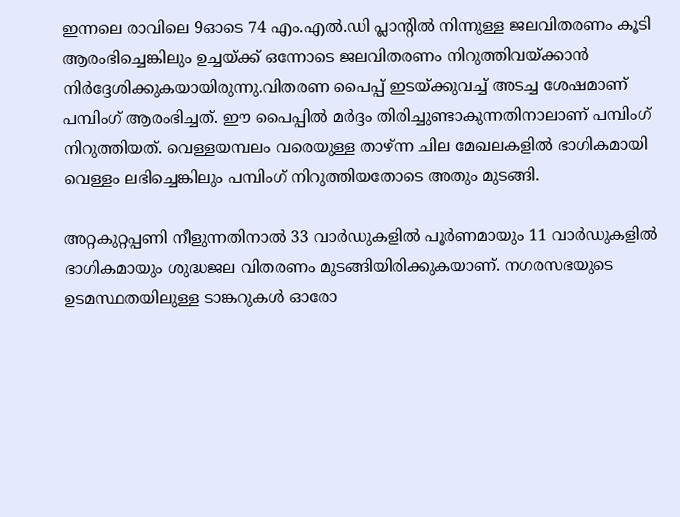ഇന്നലെ രാവിലെ 9ഓടെ 74 എം.എൽ.ഡി പ്ലാന്റിൽ നിന്നുള്ള ജലവിതരണം കൂടി ആരംഭിച്ചെങ്കിലും ഉച്ചയ്‌ക്ക് ഒന്നോടെ ജലവിതരണം നിറുത്തിവയ്‌ക്കാൻ നിർദ്ദേശിക്കുകയായിരുന്നു.വിതരണ പൈപ്പ് ഇടയ്ക്കുവച്ച് അടച്ച ശേഷമാണ് പമ്പിംഗ് ആരംഭിച്ചത്. ഈ പൈപ്പിൽ മർദ്ദം തിരിച്ചുണ്ടാകുന്നതിനാലാണ് പമ്പിംഗ് നിറുത്തിയത്. വെള്ളയമ്പലം വരെയുള്ള താഴ്ന്ന ചില മേഖലകളിൽ ഭാഗികമായി വെള്ളം ലഭിച്ചെങ്കിലും പമ്പിംഗ് നിറുത്തിയതോടെ അതും മുടങ്ങി.

അറ്റകുറ്റപ്പണി നീളുന്നതിനാൽ 33 വാർഡുകളിൽ പൂർണമായും 11 വാർഡുകളിൽ ഭാഗികമായും ശുദ്ധജല വിതരണം മുടങ്ങിയിരിക്കുകയാണ്. നഗരസഭയുടെ ഉടമസ്ഥതയിലുള്ള ടാങ്കറുകൾ ഓരോ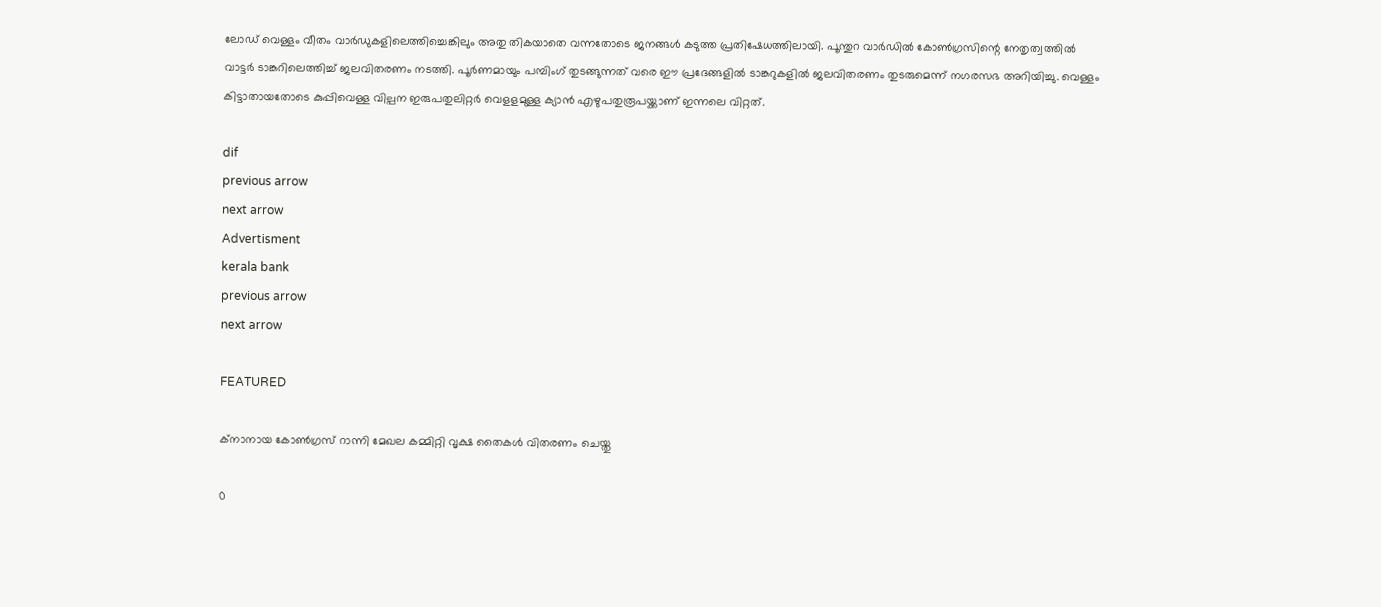ലോഡ് വെള്ളം വീതം വാർഡുകളിലെത്തിച്ചെങ്കിലും അതു തികയാതെ വന്നതോടെ ജനങ്ങൾ കടുത്ത പ്രതിഷേധത്തിലായി. പൂന്തുറ വാർഡിൽ കോൺഗ്രസിന്റെ നേതൃത്വത്തിൽ വാട്ടർ ടാങ്കറിലെത്തിച്ച് ജലവിതരണം നടത്തി. പൂർണമായും പമ്പിംഗ് തുടങ്ങുന്നത് വരെ ഈ പ്രദേങ്ങളിൽ ടാങ്കറുകളിൽ ജലവിതരണം തുടരുമെന്ന് നഗരസഭ അറിയിച്ചു. വെള്ളം കിട്ടാതായതോടെ കുപ്പിവെള്ള വില്പന ഇരുപതുലിറ്റർ വെളളമുള്ള ക്യാൻ എഴുപതുരൂപയ്ക്കാണ് ഇന്നലെ വിറ്റത്.

dif
previous arrow
next arrow
Advertisment
kerala bank
previous arrow
next arrow

FEATURED

ക്നാനായ കോൺഗ്രസ് റാന്നി മേഖല കമ്മിറ്റി വൃക്ഷ തൈകൾ വിതരണം ചെയ്തു

0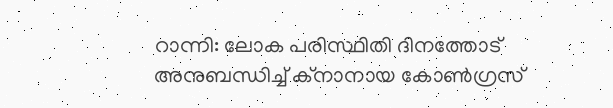റാന്നി: ലോക പരിസ്ഥിതി ദിനത്തോട് അനുബന്ധിച്ച് ക്നാനായ കോൺഗ്രസ്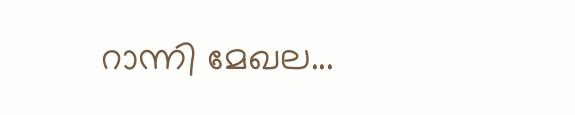റാന്നി മേഖല...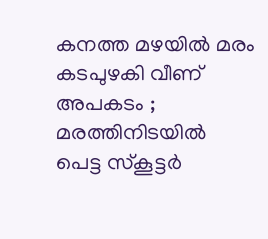കനത്ത മഴയിൽ മരം കടപുഴകി വീണ് അപകടം ; മരത്തിനിടയിൽ പെട്ട സ്കൂട്ടർ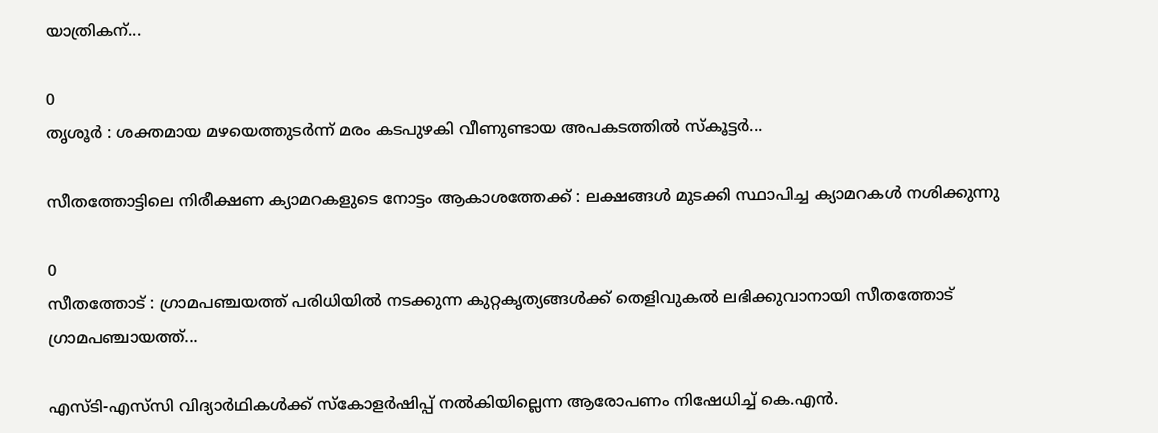യാത്രികന്...

0
തൃശൂര്‍ : ശക്തമായ മഴയെത്തുടർന്ന് മരം കടപുഴകി വീണുണ്ടായ അപകടത്തിൽ സ്കൂട്ടര്‍...

സീതത്തോട്ടിലെ നിരീക്ഷണ ക്യാമറകളുടെ നോട്ടം ആകാശത്തേക്ക് : ലക്ഷങ്ങള്‍ മുടക്കി സ്ഥാപിച്ച ക്യാമറകള്‍ നശിക്കുന്നു

0
സീതത്തോട് : ഗ്രാമപഞ്ചയത്ത് പരിധിയില്‍ നടക്കുന്ന കുറ്റകൃത്യങ്ങള്‍ക്ക് തെളിവുകല്‍ ലഭിക്കുവാനായി സീതത്തോട് ഗ്രാമപഞ്ചായത്ത്...

എസ്‌ടി-എ‌സ്‌സി വിദ്യാർഥികൾക്ക് സ്കോളർഷിപ്പ് നൽകിയില്ലെന്ന ആരോപണം നിഷേധിച്ച് കെ.എൻ.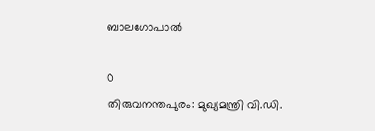ബാലഗോപാൽ

0
തിരുവനന്തപുരം: മുഖ്യമന്ത്രി വി.ഡി.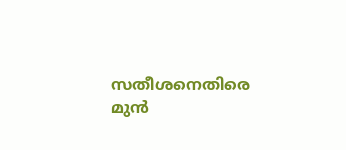സതീശനെതിരെ മുൻ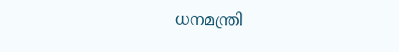ധനമന്ത്രി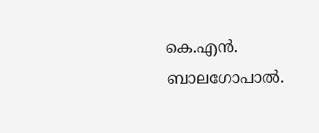കെ.എൻ. ബാലഗോപാൽ.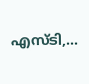എ‌സ്‌ടി,...